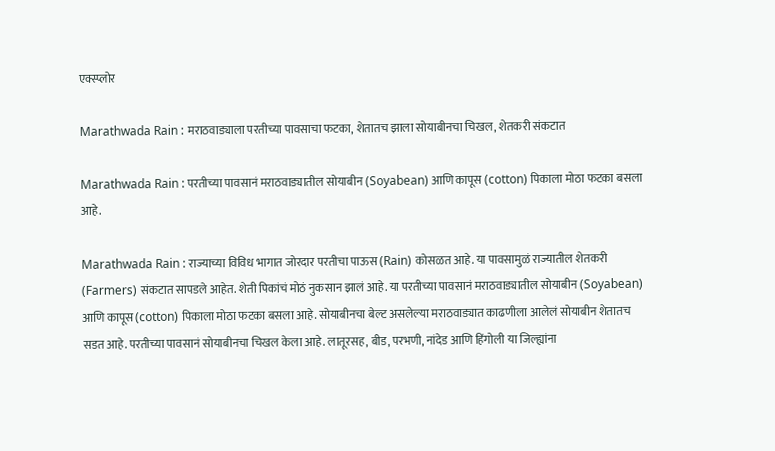एक्स्प्लोर

Marathwada Rain : मराठवाड्याला परतीच्या पावसाचा फटका, शेतातच झाला सोयाबीनचा चिखल, शेतकरी संकटात

Marathwada Rain : परतीच्या पावसानं मराठवाड्यातील सोयाबीन (Soyabean) आणि कापूस (cotton) पिकाला मोठा फटका बसला आहे.

Marathwada Rain : राज्याच्या विविध भागात जोरदार परतीचा पाऊस (Rain) कोसळत आहे. या पावसामुळं राज्यातील शेतकरी (Farmers) संकटात सापडले आहेत. शेती पिकांचं मोठं नुकसान झालं आहे. या परतीच्या पावसानं मराठवाड्यातील सोयाबीन (Soyabean) आणि कापूस (cotton) पिकाला मोठा फटका बसला आहे. सोयाबीनचा बेल्ट असलेल्या मराठवाड्यात काढणीला आलेलं सोयाबीन शेतातच सडत आहे. परतीच्या पावसानं सोयाबीनचा चिखल केला आहे. लातूरसह, बीड, परभणी, नांदेड आणि हिंगोली या जिल्ह्यांना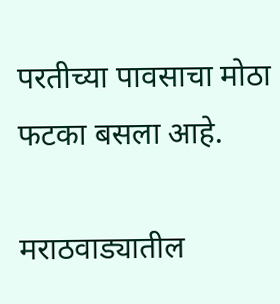परतीच्या पावसाचा मोठा फटका बसला आहे.

मराठवाड्यातील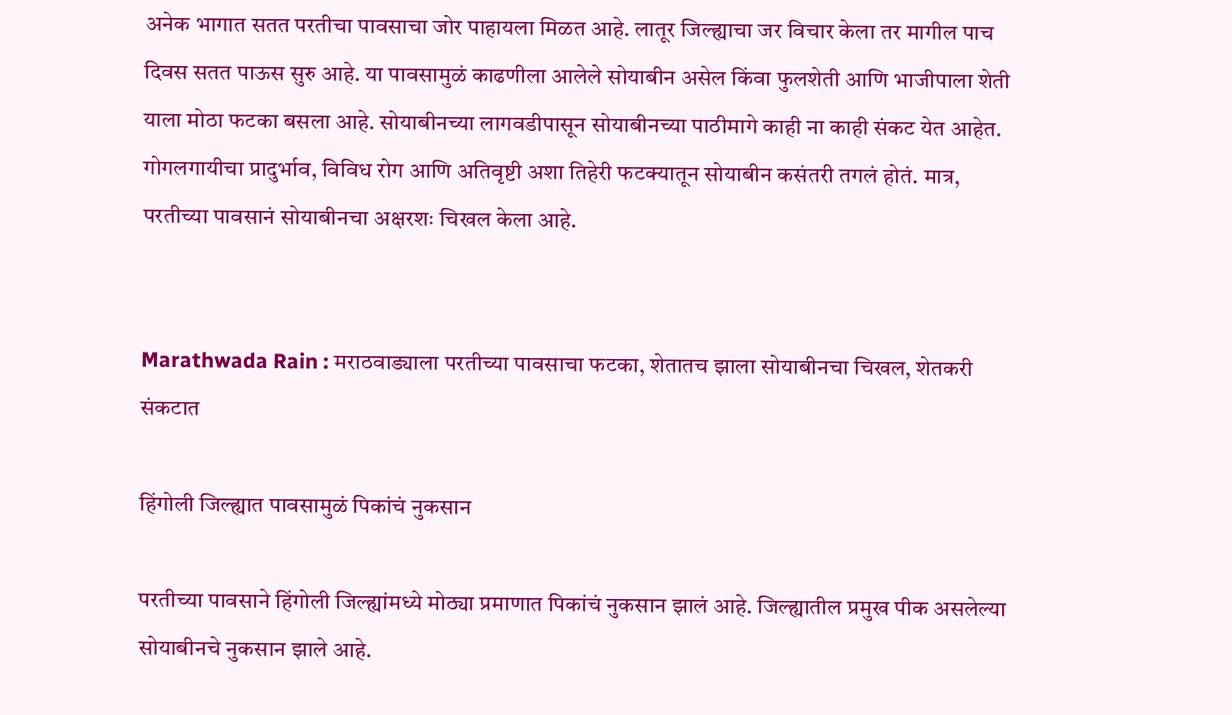अनेक भागात सतत परतीचा पावसाचा जोर पाहायला मिळत आहे. लातूर जिल्ह्याचा जर विचार केला तर मागील पाच दिवस सतत पाऊस सुरु आहे. या पावसामुळं काढणीला आलेले सोयाबीन असेल किंवा फुलशेती आणि भाजीपाला शेती याला मोठा फटका बसला आहे. सोयाबीनच्या लागवडीपासून सोयाबीनच्या पाठीमागे काही ना काही संकट येत आहेत. गोगलगायीचा प्रादुर्भाव, विविध रोग आणि अतिवृष्टी अशा तिहेरी फटक्यातून सोयाबीन कसंतरी तगलं होतं. मात्र, परतीच्या पावसानं सोयाबीनचा अक्षरशः चिखल केला आहे.


Marathwada Rain : मराठवाड्याला परतीच्या पावसाचा फटका, शेतातच झाला सोयाबीनचा चिखल, शेतकरी संकटात

हिंगोली जिल्ह्यात पावसामुळं पिकांचं नुकसान

परतीच्या पावसाने हिंगोली जिल्ह्यांमध्ये मोठ्या प्रमाणात पिकांचं नुकसान झालं आहे. जिल्ह्यातील प्रमुख पीक असलेल्या सोयाबीनचे नुकसान झाले आहे.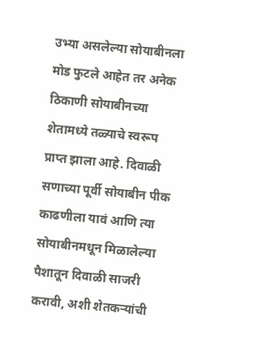उभ्या असलेल्या सोयाबीनला मोड फुटले आहेत तर अनेक ठिकाणी सोयाबीनच्या शेतामध्ये तळ्याचे स्वरूप प्राप्त झाला आहे. दिवाळी सणाच्या पूर्वी सोयाबीन पीक काढणीला यावं आणि त्या सोयाबीनमधून मिळालेल्या पैशातून दिवाळी साजरी करावी, अशी शेतकऱ्यांची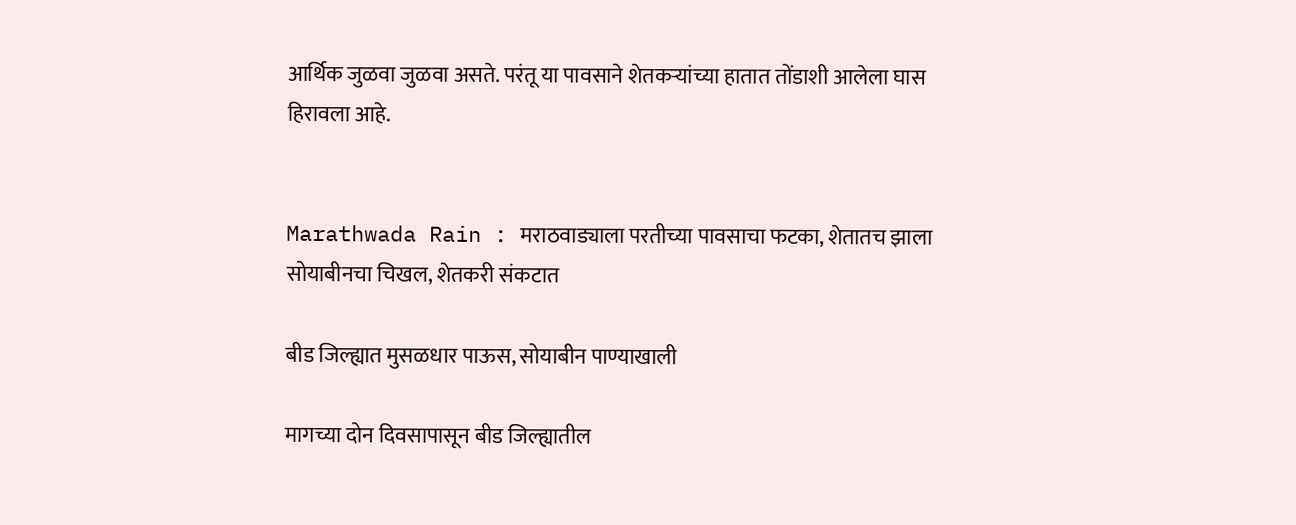आर्थिक जुळवा जुळवा असते. परंतू या पावसाने शेतकऱ्यांच्या हातात तोंडाशी आलेला घास हिरावला आहे.


Marathwada Rain : मराठवाड्याला परतीच्या पावसाचा फटका, शेतातच झाला सोयाबीनचा चिखल, शेतकरी संकटात

बीड जिल्ह्यात मुसळधार पाऊस, सोयाबीन पाण्याखाली

मागच्या दोन दिवसापासून बीड जिल्ह्यातील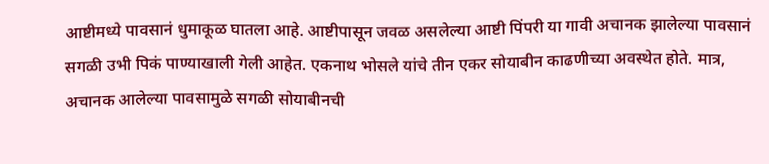आष्टीमध्ये पावसानं धुमाकूळ घातला आहे. आष्टीपासून जवळ असलेल्या आष्टी पिंपरी या गावी अचानक झालेल्या पावसानं सगळी उभी पिकं पाण्याखाली गेली आहेत. एकनाथ भोसले यांचे तीन एकर सोयाबीन काढणीच्या अवस्थेत होते. मात्र, अचानक आलेल्या पावसामुळे सगळी सोयाबीनची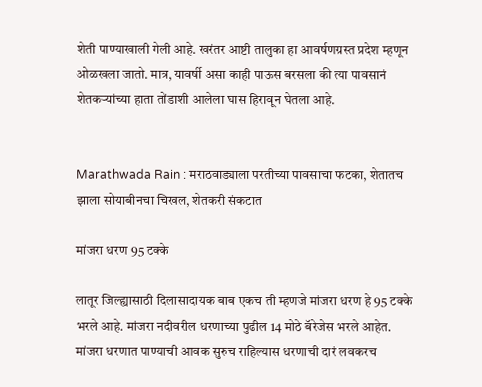शेती पाण्याखाली गेली आहे. खरंतर आष्टी तालुका हा आवर्षणग्रस्त प्रदेश म्हणून ओळखला जातो. मात्र, यावर्षी असा काही पाऊस बरसला की त्या पावसानं शेतकऱ्यांच्या हाता तोंडाशी आलेला घास हिरावून घेतला आहे.


Marathwada Rain : मराठवाड्याला परतीच्या पावसाचा फटका, शेतातच झाला सोयाबीनचा चिखल, शेतकरी संकटात

मांजरा धरण 95 टक्के

लातूर जिल्ह्यासाठी दिलासादायक बाब एकच ती म्हणजे मांजरा धरण हे 95 टक्के भरले आहे. मांजरा नदीवरील धरणाच्या पुढील 14 मोठे बॅरेजेस भरले आहेत. मांजरा धरणात पाण्याची आवक सुरुच राहिल्यास धरणाची दारं लवकरच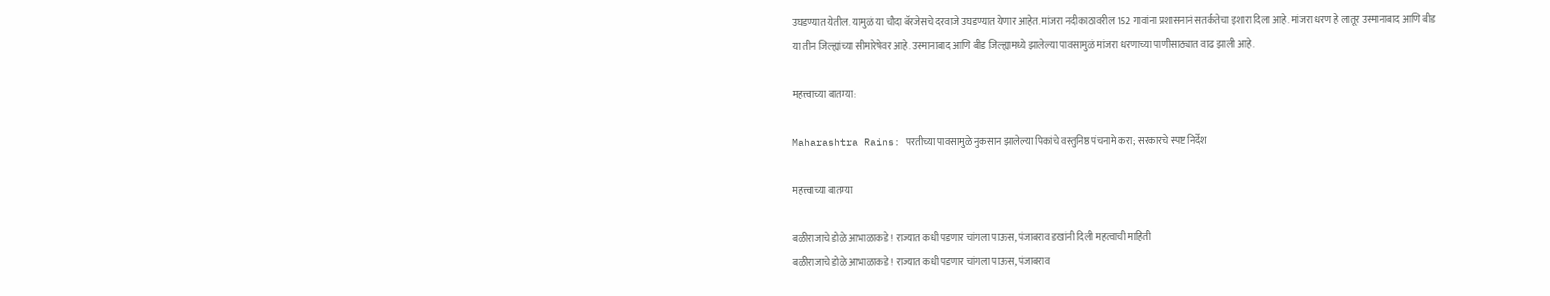उघडण्यात येतील. यामुळं या चौदा बॅरजेसचे दरवाजे उघडण्यात येणार आहेत. मांजरा नदीकाठावरील 152 गावांना प्रशासनानं सतर्कतेचा इशारा दिला आहे. मांजरा धरण हे लातूर उस्मानाबाद आणि बीड या तीन जिल्ह्यांच्या सीमारेषेवर आहे. उस्मानाबाद आणि बीड जिल्ह्यामध्ये झालेल्या पावसामुळं मांजरा धरणाच्या पाणीसाठ्यात वाढ झाली आहे.

महत्त्वाच्या बातम्या:

Maharashtra Rains: परतीच्या पावसामुळे नुकसान झालेल्या पिकांचे वस्तुनिष्ठ पंचनामे करा; सरकारचे स्पष्ट निर्देश

महत्त्वाच्या बातम्या

बळीराजाचे डोळे आभाळाकडे! राज्यात कधी पडणार चांगला पाऊस, पंजाबराव डखांनी दिली महत्वाची माहिती
बळीराजाचे डोळे आभाळाकडे! राज्यात कधी पडणार चांगला पाऊस, पंजाबराव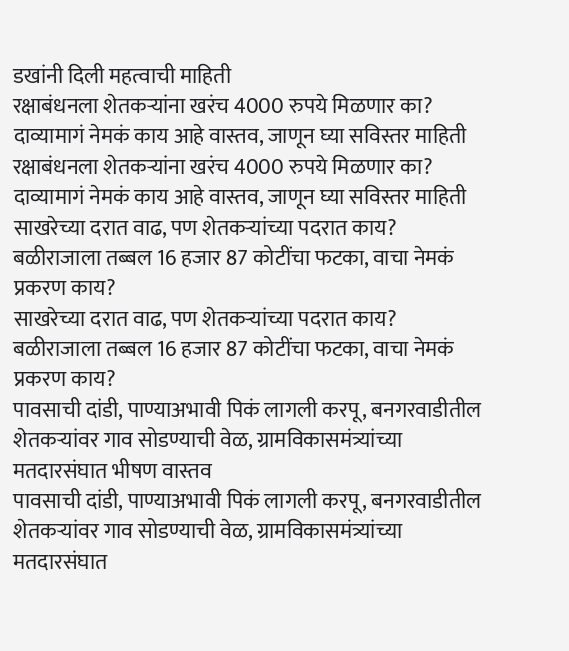डखांनी दिली महत्वाची माहिती
रक्षाबंधनला शेतकऱ्यांना खरंच 4000 रुपये मिळणार का? दाव्यामागं नेमकं काय आहे वास्तव, जाणून घ्या सविस्तर माहिती
रक्षाबंधनला शेतकऱ्यांना खरंच 4000 रुपये मिळणार का? दाव्यामागं नेमकं काय आहे वास्तव, जाणून घ्या सविस्तर माहिती
साखरेच्या दरात वाढ, पण शेतकऱ्यांच्या पदरात काय? बळीराजाला तब्बल 16 हजार 87 कोटींचा फटका, वाचा नेमकं प्रकरण काय?
साखरेच्या दरात वाढ, पण शेतकऱ्यांच्या पदरात काय? बळीराजाला तब्बल 16 हजार 87 कोटींचा फटका, वाचा नेमकं प्रकरण काय?
पावसाची दांडी, पाण्याअभावी पिकं लागली करपू, बनगरवाडीतील शेतकऱ्यांवर गाव सोडण्याची वेळ, ग्रामविकासमंत्र्यांच्या मतदारसंघात भीषण वास्तव
पावसाची दांडी, पाण्याअभावी पिकं लागली करपू, बनगरवाडीतील शेतकऱ्यांवर गाव सोडण्याची वेळ, ग्रामविकासमंत्र्यांच्या मतदारसंघात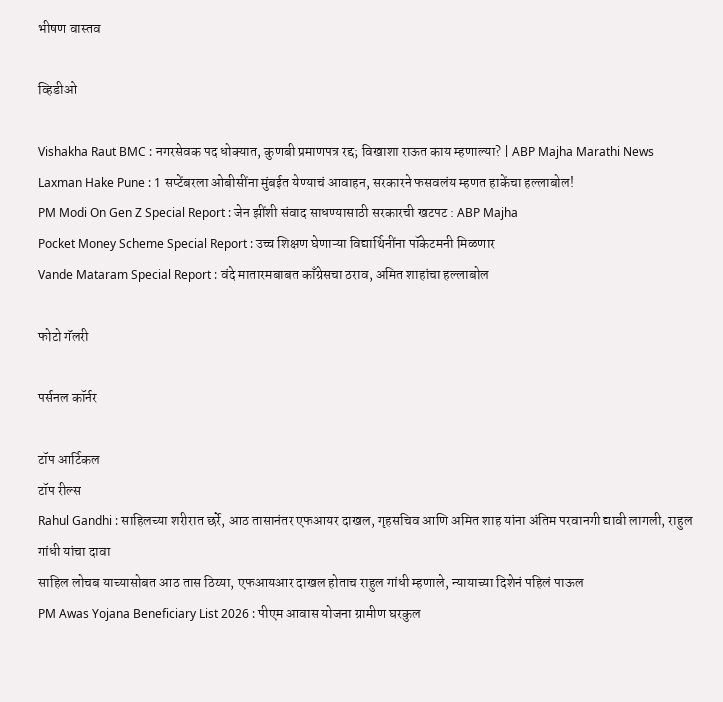भीषण वास्तव

व्हिडीओ

Vishakha Raut BMC : नगरसेवक पद धोक्यात, कुणबी प्रमाणपत्र रद्द; विखाशा राऊत काय म्हणाल्या? | ABP Majha Marathi News
Laxman Hake Pune : 1 सप्टेंबरला ओबीसींना मुंबईत येण्याचं आवाहन, सरकारने फसवलंय म्हणत हाकेंचा हल्लाबोल!
PM Modi On Gen Z Special Report : जेन झींशी संवाद साधण्यासाठी सरकारची खटपट : ABP Majha
Pocket Money Scheme Special Report : उच्च शिक्षण घेणाऱ्या विद्यार्थिनींना पॉकेटमनी मिळणार
Vande Mataram Special Report : वंदे मातारमबाबत काँग्रेसचा ठराव, अमित शाहांचा हल्लाबोल

फोटो गॅलरी

पर्सनल कॉर्नर

टॉप आर्टिकल
टॉप रील्स
Rahul Gandhi : साहिलच्या शरीरात छर्रे, आठ तासानंतर एफआयर दाखल, गृहसचिव आणि अमित शाह यांना अंतिम परवानगी द्यावी लागली, राहुल गांधी यांचा दावा
साहिल लोचब याच्यासोबत आठ तास ठिय्या, एफआयआर दाखल होताच राहुल गांधी म्हणाले, न्यायाच्या दिशेनं पहिलं पाऊल
PM Awas Yojana Beneficiary List 2026 : पीएम आवास योजना ग्रामीण घरकुल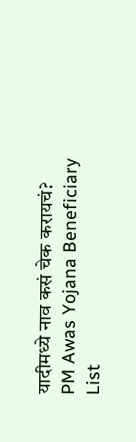यादीमध्ये नाव कसं चेक करायचं?
PM Awas Yojana Beneficiary List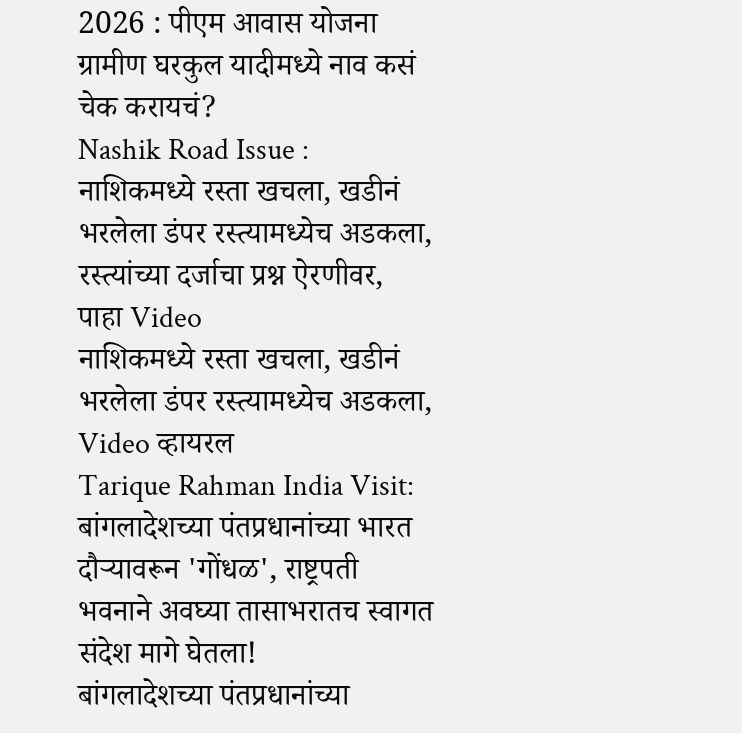2026 : पीएम आवास योजना ग्रामीण घरकुल यादीमध्ये नाव कसं चेक करायचं?
Nashik Road Issue : नाशिकमध्ये रस्ता खचला, खडीनं भरलेला डंपर रस्त्यामध्येच अडकला, रस्त्यांच्या दर्जाचा प्रश्न ऐरणीवर, पाहा Video
नाशिकमध्ये रस्ता खचला, खडीनं भरलेला डंपर रस्त्यामध्येच अडकला, Video व्हायरल
Tarique Rahman India Visit: बांगलादेशच्या पंतप्रधानांच्या भारत दौऱ्यावरून 'गोंधळ', राष्ट्रपती भवनाने अवघ्या तासाभरातच स्वागत संदेश मागे घेतला!
बांगलादेशच्या पंतप्रधानांच्या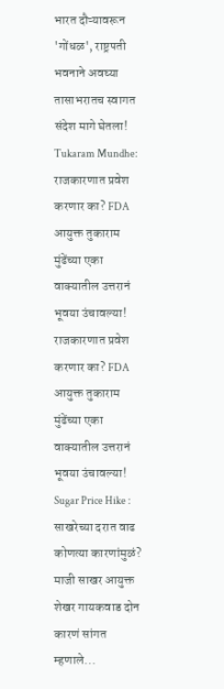भारत दौऱ्यावरून 'गोंधळ', राष्ट्रपती भवनाने अवघ्या तासाभरातच स्वागत संदेश मागे घेतला!
Tukaram Mundhe: राजकारणात प्रवेश करणार का? FDA आयुक्त तुकाराम मुंढेंच्या एका वाक्यातील उत्तरानं भूवया उंचावल्या!
राजकारणात प्रवेश करणार का? FDA आयुक्त तुकाराम मुंढेंच्या एका वाक्यातील उत्तरानं भूवया उंचावल्या!
Sugar Price Hike : साखरेच्या दरात वाढ कोणत्या कारणांमुळं? माजी साखर आयुक्त शेखर गायकवाड दोन कारणं सांगत म्हणाले...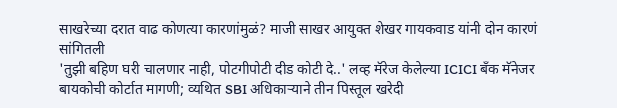साखरेच्या दरात वाढ कोणत्या कारणांमुळं? माजी साखर आयुक्त शेखर गायकवाड यांनी दोन कारणं सांगितली
'तुझी बहिण घरी चालणार नाही, पोटगीपोटी दीड कोटी दे..' लव्ह मॅरेज केलेल्या ICICI बँक मॅनेजर बायकोची कोर्टात मागणी; व्यथित SBI अधिकाऱ्याने तीन पिस्तूल खरेदी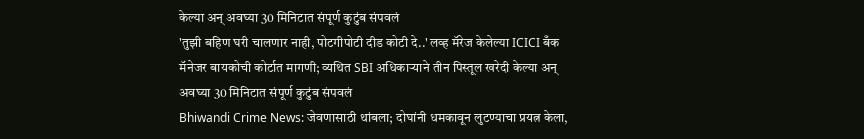केल्या अन् अवघ्या 30 मिनिटात संपूर्ण कुटुंब संपवलं
'तुझी बहिण घरी चालणार नाही, पोटगीपोटी दीड कोटी दे..' लव्ह मॅरेज केलेल्या ICICI बँक मॅनेजर बायकोची कोर्टात मागणी; व्यथित SBI अधिकाऱ्याने तीन पिस्तूल खरेदी केल्या अन् अवघ्या 30 मिनिटात संपूर्ण कुटुंब संपवलं
Bhiwandi Crime News: जेवणासाठी थांबला; दोघांनी धमकावून लुटण्याचा प्रयत्न केला,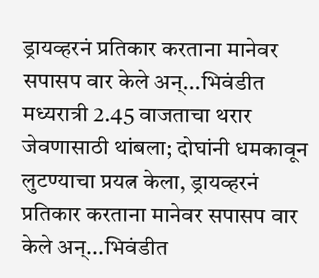ड्रायव्हरनं प्रतिकार करताना मानेवर सपासप वार केले अन्...भिवंडीत मध्यरात्री 2.45 वाजताचा थरार
जेवणासाठी थांबला; दोघांनी धमकावून लुटण्याचा प्रयत्न केला, ड्रायव्हरनं प्रतिकार करताना मानेवर सपासप वार केले अन्...भिवंडीत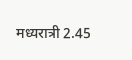मध्यरात्री 2.45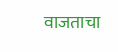वाजताचा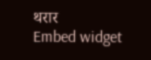थरार
Embed widget